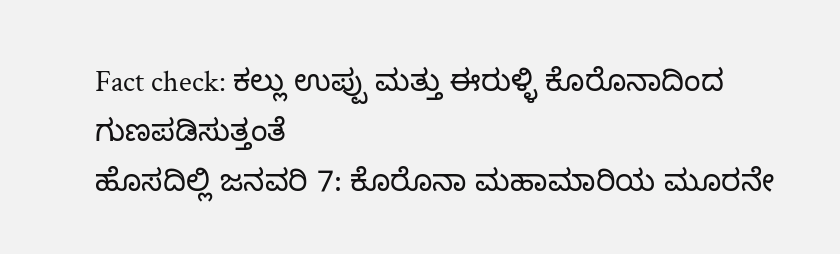Fact check: ಕಲ್ಲು ಉಪ್ಪು ಮತ್ತು ಈರುಳ್ಳಿ ಕೊರೊನಾದಿಂದ ಗುಣಪಡಿಸುತ್ತಂತೆ
ಹೊಸದಿಲ್ಲಿ ಜನವರಿ 7: ಕೊರೊನಾ ಮಹಾಮಾರಿಯ ಮೂರನೇ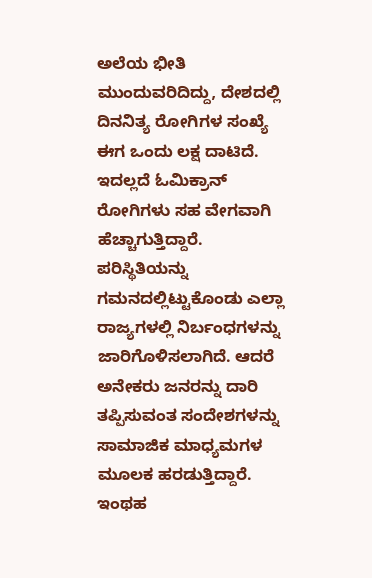ಅಲೆಯ ಭೀತಿ ಮುಂದುವರಿದಿದ್ದು, ದೇಶದಲ್ಲಿ ದಿನನಿತ್ಯ ರೋಗಿಗಳ ಸಂಖ್ಯೆ ಈಗ ಒಂದು ಲಕ್ಷ ದಾಟಿದೆ. ಇದಲ್ಲದೆ ಓಮಿಕ್ರಾನ್ ರೋಗಿಗಳು ಸಹ ವೇಗವಾಗಿ ಹೆಚ್ಚಾಗುತ್ತಿದ್ದಾರೆ. ಪರಿಸ್ಥಿತಿಯನ್ನು ಗಮನದಲ್ಲಿಟ್ಟುಕೊಂಡು ಎಲ್ಲಾ ರಾಜ್ಯಗಳಲ್ಲಿ ನಿರ್ಬಂಧಗಳನ್ನು ಜಾರಿಗೊಳಿಸಲಾಗಿದೆ. ಆದರೆ ಅನೇಕರು ಜನರನ್ನು ದಾರಿ ತಪ್ಪಿಸುವಂತ ಸಂದೇಶಗಳನ್ನು ಸಾಮಾಜಿಕ ಮಾಧ್ಯಮಗಳ ಮೂಲಕ ಹರಡುತ್ತಿದ್ದಾರೆ. ಇಂಥಹ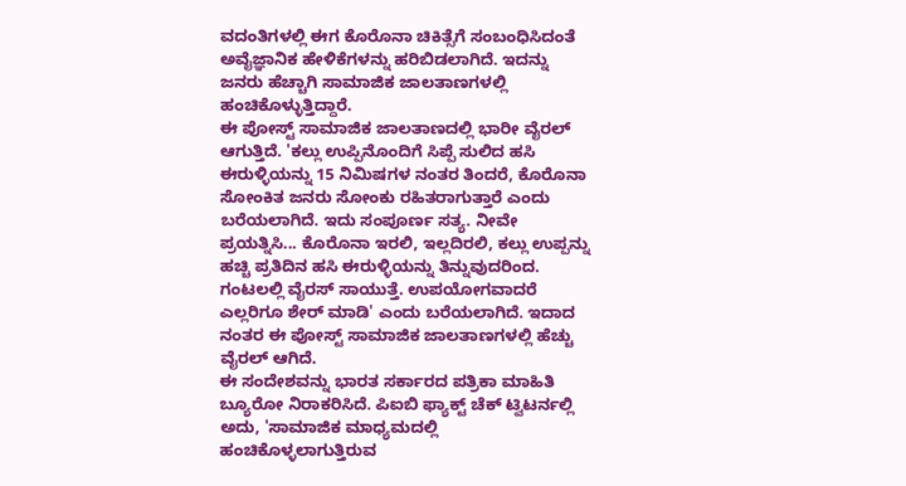ವದಂತಿಗಳಲ್ಲಿ ಈಗ ಕೊರೊನಾ ಚಿಕಿತ್ಸೆಗೆ ಸಂಬಂಧಿಸಿದಂತೆ ಅವೈಜ್ಞಾನಿಕ ಹೇಳಿಕೆಗಳನ್ನು ಹರಿಬಿಡಲಾಗಿದೆ. ಇದನ್ನು ಜನರು ಹೆಚ್ಚಾಗಿ ಸಾಮಾಜಿಕ ಜಾಲತಾಣಗಳಲ್ಲಿ ಹಂಚಿಕೊಳ್ಳುತ್ತಿದ್ದಾರೆ.
ಈ ಪೋಸ್ಟ್ ಸಾಮಾಜಿಕ ಜಾಲತಾಣದಲ್ಲಿ ಭಾರೀ ವೈರಲ್ ಆಗುತ್ತಿದೆ. 'ಕಲ್ಲು ಉಪ್ಪಿನೊಂದಿಗೆ ಸಿಪ್ಪೆ ಸುಲಿದ ಹಸಿ ಈರುಳ್ಳಿಯನ್ನು 15 ನಿಮಿಷಗಳ ನಂತರ ತಿಂದರೆ, ಕೊರೊನಾ ಸೋಂಕಿತ ಜನರು ಸೋಂಕು ರಹಿತರಾಗುತ್ತಾರೆ ಎಂದು ಬರೆಯಲಾಗಿದೆ. ಇದು ಸಂಪೂರ್ಣ ಸತ್ಯ. ನೀವೇ ಪ್ರಯತ್ನಿಸಿ... ಕೊರೊನಾ ಇರಲಿ, ಇಲ್ಲದಿರಲಿ, ಕಲ್ಲು ಉಪ್ಪನ್ನು ಹಚ್ಚಿ ಪ್ರತಿದಿನ ಹಸಿ ಈರುಳ್ಳಿಯನ್ನು ತಿನ್ನುವುದರಿಂದ. ಗಂಟಲಲ್ಲಿ ವೈರಸ್ ಸಾಯುತ್ತೆ. ಉಪಯೋಗವಾದರೆ ಎಲ್ಲರಿಗೂ ಶೇರ್ ಮಾಡಿ' ಎಂದು ಬರೆಯಲಾಗಿದೆ. ಇದಾದ ನಂತರ ಈ ಪೋಸ್ಟ್ ಸಾಮಾಜಿಕ ಜಾಲತಾಣಗಳಲ್ಲಿ ಹೆಚ್ಚು ವೈರಲ್ ಆಗಿದೆ.
ಈ ಸಂದೇಶವನ್ನು ಭಾರತ ಸರ್ಕಾರದ ಪತ್ರಿಕಾ ಮಾಹಿತಿ ಬ್ಯೂರೋ ನಿರಾಕರಿಸಿದೆ. ಪಿಐಬಿ ಫ್ಯಾಕ್ಟ್ ಚೆಕ್ ಟ್ವಿಟರ್ನಲ್ಲಿ ಅದು, 'ಸಾಮಾಜಿಕ ಮಾಧ್ಯಮದಲ್ಲಿ ಹಂಚಿಕೊಳ್ಳಲಾಗುತ್ತಿರುವ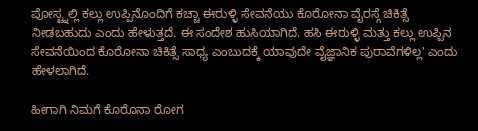ಪೋಸ್ಟ್ನಲ್ಲಿ ಕಲ್ಲು ಉಪ್ಪಿನೊಂದಿಗೆ ಕಚ್ಚಾ ಈರುಳ್ಳಿ ಸೇವನೆಯು ಕೊರೋನಾ ವೈರಸ್ಗೆ ಚಿಕಿತ್ಸೆ ನೀಡಬಹುದು ಎಂದು ಹೇಳುತ್ತದೆ. ಈ ಸಂದೇಶ ಹುಸಿಯಾಗಿದೆ. ಹಸಿ ಈರುಳ್ಳಿ ಮತ್ತು ಕಲ್ಲು ಉಪ್ಪಿನ ಸೇವನೆಯಿಂದ ಕೊರೋನಾ ಚಿಕಿತ್ಸೆ ಸಾಧ್ಯ ಎಂಬುದಕ್ಕೆ ಯಾವುದೇ ವೈಜ್ಞಾನಿಕ ಪುರಾವೆಗಳಿಲ್ಲ' ಎಂದು ಹೇಳಲಾಗಿದೆ.

ಹೀಗಾಗಿ ನಿಮಗೆ ಕೊರೊನಾ ರೋಗ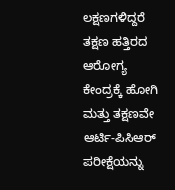ಲಕ್ಷಣಗಳಿದ್ದರೆ ತಕ್ಷಣ ಹತ್ತಿರದ ಆರೋಗ್ಯ ಕೇಂದ್ರಕ್ಕೆ ಹೋಗಿ ಮತ್ತು ತಕ್ಷಣವೇ ಆರ್ಟಿ-ಪಿಸಿಆರ್ ಪರೀಕ್ಷೆಯನ್ನು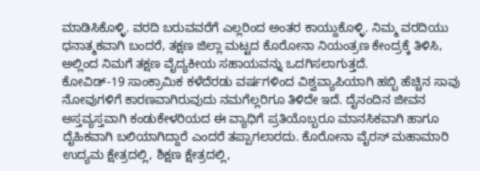ಮಾಡಿಸಿಕೊಳ್ಳಿ. ವರದಿ ಬರುವವರೆಗೆ ಎಲ್ಲರಿಂದ ಅಂತರ ಕಾಯ್ದುಕೊಳ್ಳಿ. ನಿಮ್ಮ ವರದಿಯು ಧನಾತ್ಮಕವಾಗಿ ಬಂದರೆ, ತಕ್ಷಣ ಜಿಲ್ಲಾ ಮಟ್ಟದ ಕೊರೋನಾ ನಿಯಂತ್ರಣ ಕೇಂದ್ರಕ್ಕೆ ತಿಳಿಸಿ, ಅಲ್ಲಿಂದ ನಿಮಗೆ ತಕ್ಷಣ ವೈದ್ಯಕೀಯ ಸಹಾಯವನ್ನು ಒದಗಿಸಲಾಗುತ್ತದೆ.
ಕೋವಿಡ್-19 ಸಾಂಕ್ರಾಮಿಕ ಕಳೆದೆರಡು ವರ್ಷಗಳಿಂದ ವಿಶ್ವವ್ಯಾಪಿಯಾಗಿ ಹಬ್ಬಿ ಹೆಚ್ಚಿನ ಸಾವು ನೋವುಗಳಿಗೆ ಕಾರಣವಾಗಿರುವುದು ನಮಗೆಲ್ಲರಿಗೂ ತಿಳಿದೇ ಇದೆ. ದೈನಂದಿನ ಜೀವನ ಅಸ್ತವ್ಯಸ್ತವಾಗಿ ಕಂಡುಕೇಳರಿಯದ ಈ ವ್ಯಾಧಿಗೆ ಪ್ರತಿಯೊಬ್ಬರೂ ಮಾನಸಿಕವಾಗಿ ಹಾಗೂ ದೈಹಿಕವಾಗಿ ಬಲಿಯಾಗಿದ್ದಾರೆ ಎಂದರೆ ತಪ್ಪಾಗಲಾರದು. ಕೊರೋನಾ ವೈರಸ್ ಮಹಾಮಾರಿ ಉದ್ಯಮ ಕ್ಷೇತ್ರದಲ್ಲಿ, ಶಿಕ್ಷಣ ಕ್ಷೇತ್ರದಲ್ಲಿ,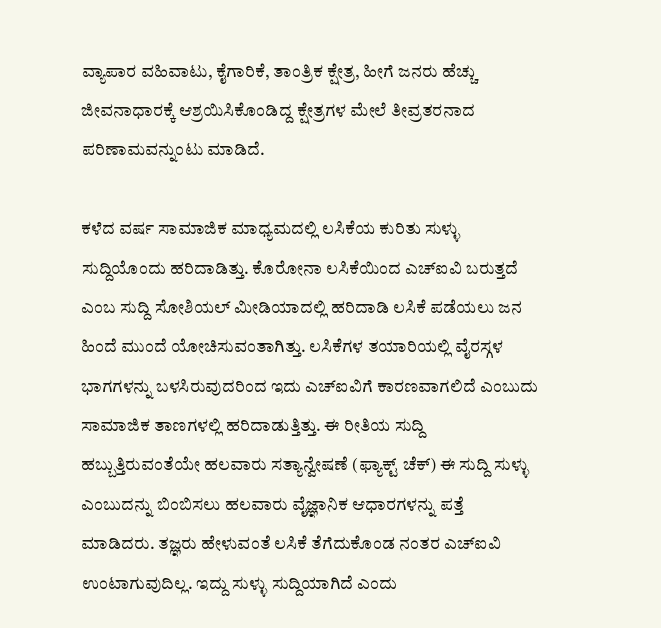ವ್ಯಾಪಾರ ವಹಿವಾಟು, ಕೈಗಾರಿಕೆ, ತಾಂತ್ರಿಕ ಕ್ಷೇತ್ರ, ಹೀಗೆ ಜನರು ಹೆಚ್ಚು ಜೀವನಾಧಾರಕ್ಕೆ ಆಶ್ರಯಿಸಿಕೊಂಡಿದ್ದ ಕ್ಷೇತ್ರಗಳ ಮೇಲೆ ತೀವ್ರತರನಾದ ಪರಿಣಾಮವನ್ನುಂಟು ಮಾಡಿದೆ.

ಕಳೆದ ವರ್ಷ ಸಾಮಾಜಿಕ ಮಾಧ್ಯಮದಲ್ಲಿ ಲಸಿಕೆಯ ಕುರಿತು ಸುಳ್ಳು ಸುದ್ದಿಯೊಂದು ಹರಿದಾಡಿತ್ತು. ಕೊರೋನಾ ಲಸಿಕೆಯಿಂದ ಎಚ್ಐವಿ ಬರುತ್ತದೆ ಎಂಬ ಸುದ್ದಿ ಸೋಶಿಯಲ್ ಮೀಡಿಯಾದಲ್ಲಿ ಹರಿದಾಡಿ ಲಸಿಕೆ ಪಡೆಯಲು ಜನ ಹಿಂದೆ ಮುಂದೆ ಯೋಚಿಸುವಂತಾಗಿತ್ತು. ಲಸಿಕೆಗಳ ತಯಾರಿಯಲ್ಲಿ ವೈರಸ್ಗಳ ಭಾಗಗಳನ್ನು ಬಳಸಿರುವುದರಿಂದ ಇದು ಎಚ್ಐವಿಗೆ ಕಾರಣವಾಗಲಿದೆ ಎಂಬುದು ಸಾಮಾಜಿಕ ತಾಣಗಳಲ್ಲಿ ಹರಿದಾಡುತ್ತಿತ್ತು. ಈ ರೀತಿಯ ಸುದ್ದಿ ಹಬ್ಬುತ್ತಿರುವಂತೆಯೇ ಹಲವಾರು ಸತ್ಯಾನ್ವೇಷಣೆ (ಫ್ಯಾಕ್ಟ್ ಚೆಕ್) ಈ ಸುದ್ದಿ ಸುಳ್ಳು ಎಂಬುದನ್ನು ಬಿಂಬಿಸಲು ಹಲವಾರು ವೈಜ್ಞಾನಿಕ ಆಧಾರಗಳನ್ನು ಪತ್ತೆ ಮಾಡಿದರು. ತಜ್ಞರು ಹೇಳುವಂತೆ ಲಸಿಕೆ ತೆಗೆದುಕೊಂಡ ನಂತರ ಎಚ್ಐವಿ ಉಂಟಾಗುವುದಿಲ್ಲ. ಇದ್ದು ಸುಳ್ಳು ಸುದ್ದಿಯಾಗಿದೆ ಎಂದು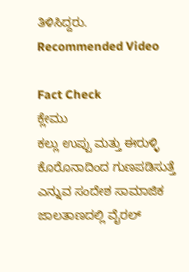ತಿಳಿಸಿದ್ದರು.
Recommended Video

Fact Check
ಕ್ಲೇಮು
ಕಲ್ಲು ಉಪ್ಪು ಮತ್ತು ಈರುಳ್ಳಿ ಕೊರೊನಾದಿಂದ ಗುಣಪಡಿಸುತ್ತೆ ಎನ್ನುವ ಸಂದೇಶ ಸಾಮಾಜಿಕ ಜಾಲತಾಣದಲ್ಲಿ ವೈರಲ್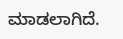ಮಾಡಲಾಗಿದೆ.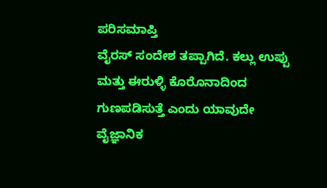ಪರಿಸಮಾಪ್ತಿ
ವೈರಸ್ ಸಂದೇಶ ತಪ್ಪಾಗಿದೆ. ಕಲ್ಲು ಉಪ್ಪು ಮತ್ತು ಈರುಳ್ಳಿ ಕೊರೊನಾದಿಂದ ಗುಣಪಡಿಸುತ್ತೆ ಎಂದು ಯಾವುದೇ ವೈಜ್ಞಾನಿಕ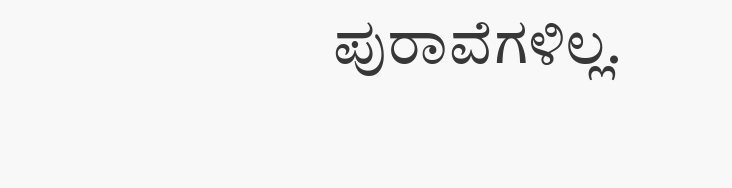ಪುರಾವೆಗಳಿಲ್ಲ.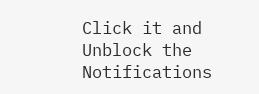Click it and Unblock the Notifications